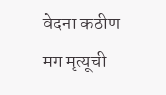वेदना कठीण मग मृत्यूची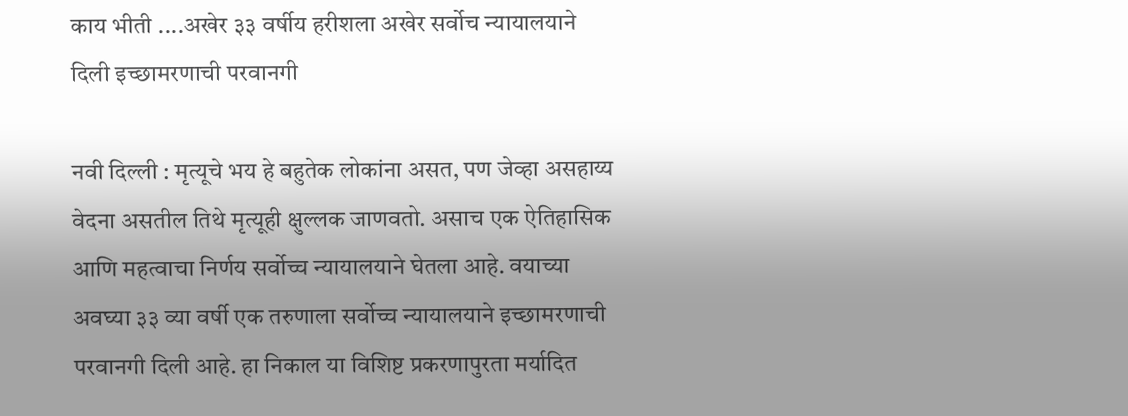काय भीती ....अखेर ३३ वर्षीय हरीशला अखेर सर्वोच न्यायालयाने दिली इच्छामरणाची परवानगी

नवी दिल्ली : मृत्यूचे भय हे बहुतेक लोकांना असत, पण जेव्हा असहाय्य वेदना असतील तिथे मृत्यूही क्षुल्लक जाणवतो. असाच एक ऐतिहासिक आणि महत्वाचा निर्णय सर्वोच्च न्यायालयाने घेतला आहे. वयाच्या अवघ्या ३३ व्या वर्षी एक तरुणाला सर्वोच्च न्यायालयाने इच्छामरणाची परवानगी दिली आहे. हा निकाल या विशिष्ट प्रकरणापुरता मर्यादित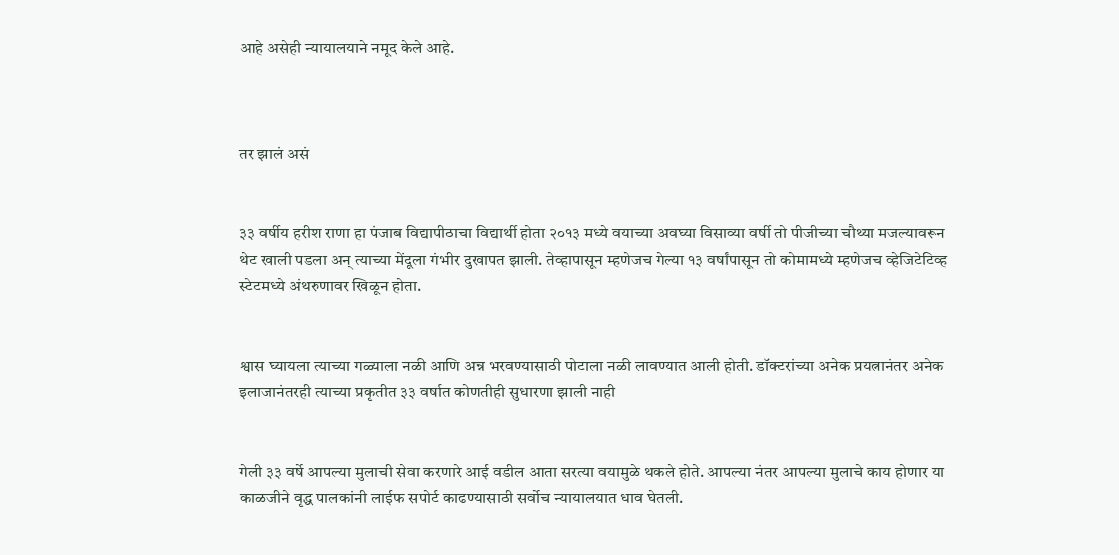आहे असेही न्यायालयाने नमूद केले आहे.



तर झालं असं


३३ वर्षीय हरीश राणा हा पंजाब विद्यापीठाचा विद्यार्थी होता २०१३ मध्ये वयाच्या अवघ्या विसाव्या वर्षी तो पीजीच्या चौथ्या मजल्यावरून थेट खाली पडला अन् त्याच्या मेंदूला गंभीर दुखापत झाली. तेव्हापासून म्हणेजच गेल्या १३ वर्षांपासून तो कोमामध्ये म्हणेजच व्हेजिटेटिव्ह स्टेटमध्ये अंथरुणावर खिळून होता.


श्वास घ्यायला त्याच्या गळ्याला नळी आणि अन्न भरवण्यासाठी पोटाला नळी लावण्यात आली होती. डॉक्टरांच्या अनेक प्रयत्नानंतर अनेक इलाजानंतरही त्याच्या प्रकृतीत ३३ वर्षात कोणतीही सुधारणा झाली नाही


गेली ३३ वर्षे आपल्या मुलाची सेवा करणारे आई वडील आता सरत्या वयामुळे थकले होते. आपल्या नंतर आपल्या मुलाचे काय होणार या काळजीने वृद्ध पालकांनी लाईफ सपोर्ट काढण्यासाठी सर्वोच न्यायालयात धाव घेतली.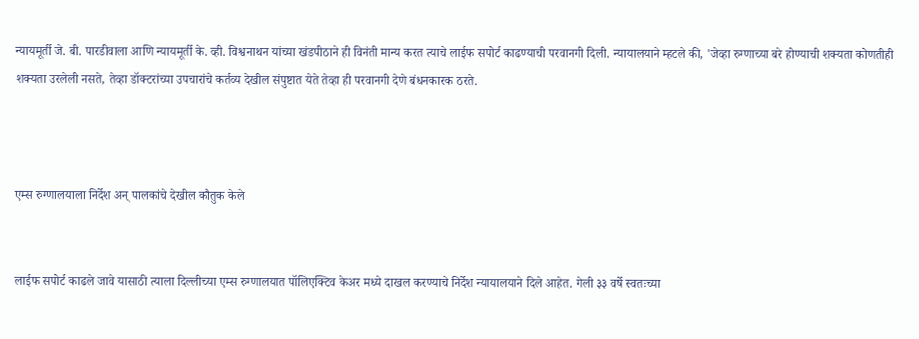न्यायमूर्ती जे. बी. पारडीवाला आणि न्यायमूर्ती के. व्ही. विश्वनाथन यांच्या खंडपीठाने ही विनंती मान्य करत त्याचे लाईफ सपोर्ट काढण्याची परवानगी दिली. न्यायालयाने म्हटले की, 'जेव्हा रुग्णाच्या बरे होण्याची शक्यता कोणतीही शक्यता उरलेली नसते, तेव्हा डॉक्टरांच्या उपचारांचे कर्तव्य देखील संपुष्टात येते तेव्हा ही परवानगी देणे बंधनकारक ठरते.



एम्स रुग्णालयाला निर्देश अन् पालकांचे देखील कौतुक केले


लाईफ सपोर्ट काढले जावे यासाठी त्याला दिल्लीच्या एम्स रुग्णालयात पॉलिएक्टिव केअर मध्ये दाखल करण्याचे निर्देश न्यायालयाने दिले आहेत. गेली ३३ वर्षे स्वतःच्या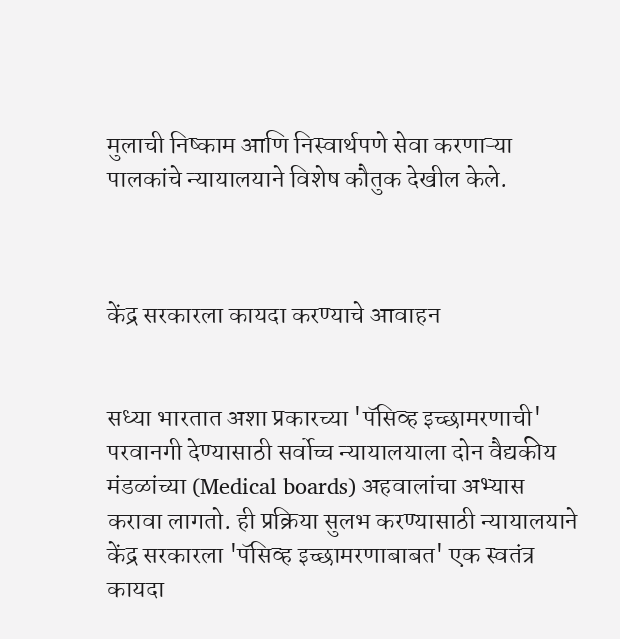मुलाची निष्काम आणि निस्वार्थपणे सेवा करणाऱ्या पालकांचे न्यायालयाने विशेष कौतुक देखील केले.



केंद्र सरकारला कायदा करण्याचे आवाहन


सध्या भारतात अशा प्रकारच्या 'पॅसिव्ह इच्छामरणाची' परवानगी देण्यासाठी सर्वोच्च न्यायालयाला दोन वैद्यकीय मंडळांच्या (Medical boards) अहवालांचा अभ्यास करावा लागतो. ही प्रक्रिया सुलभ करण्यासाठी न्यायालयाने केंद्र सरकारला 'पॅसिव्ह इच्छामरणाबाबत' एक स्वतंत्र कायदा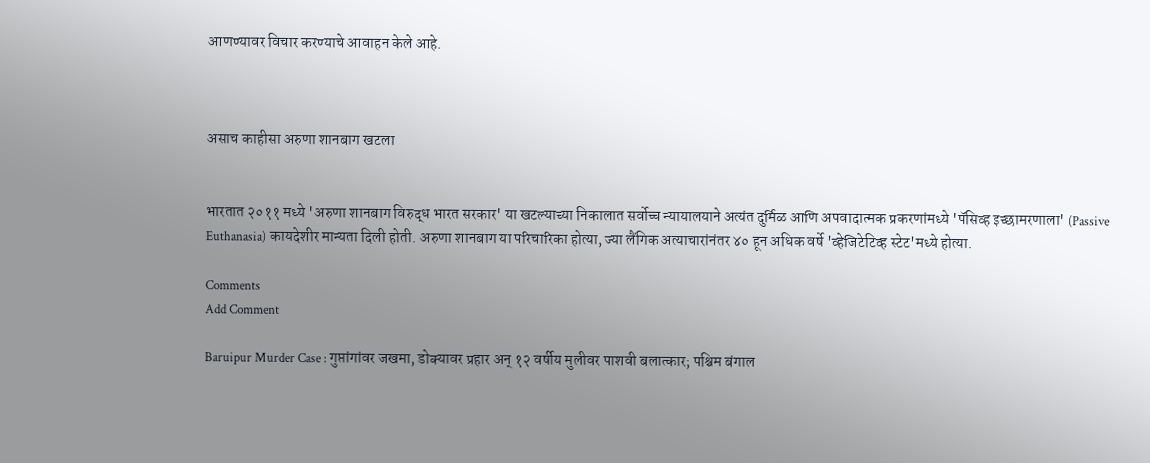आणण्यावर विचार करण्याचे आवाहन केले आहे.



असाच काहीसा अरुणा शानबाग खटला


भारतात २०११ मध्ये 'अरुणा शानबाग विरुद्ध भारत सरकार' या खटल्याच्या निकालात सर्वोच्च न्यायालयाने अत्यंत दुर्मिळ आणि अपवादात्मक प्रकरणांमध्ये 'पॅसिव्ह इच्छामरणाला' (Passive Euthanasia) कायदेशीर मान्यता दिली होती. अरुणा शानबाग या परिचारिका होत्या, ज्या लैंगिक अत्याचारांनंतर ४० हून अधिक वर्षे 'व्हेजिटेटिव्ह स्टेट'मध्ये होत्या.

Comments
Add Comment

Baruipur Murder Case : गुप्तांगांवर जखमा, डोक्यावर प्रहार अन् १२ वर्षीय मुलीवर पाशवी बलात्कार; पश्चिम बंगाल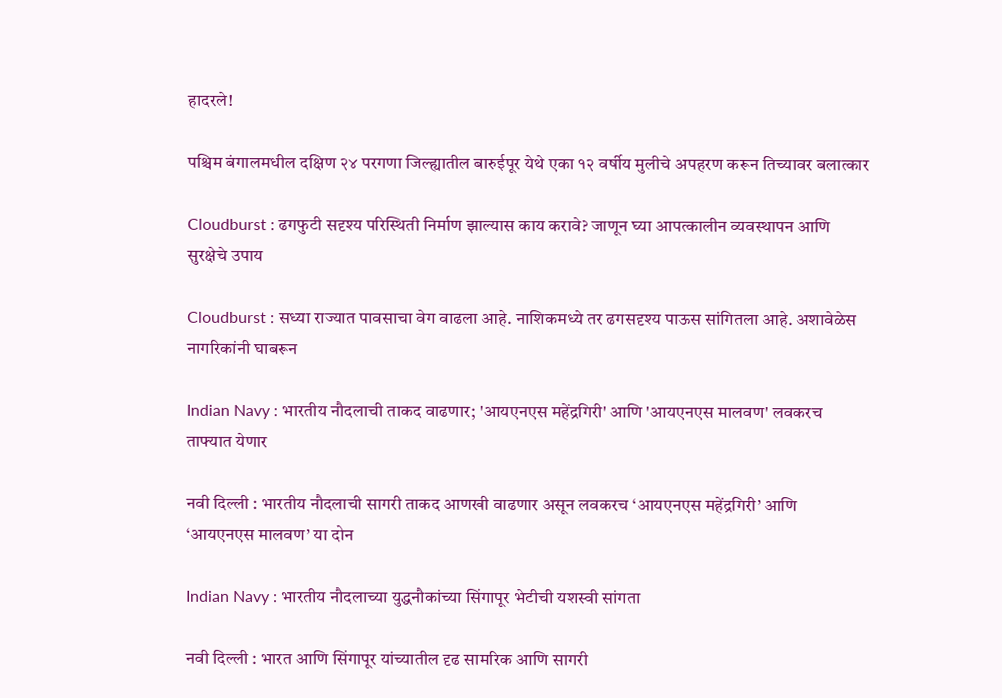हादरले!

पश्चिम बंगालमधील दक्षिण २४ परगणा जिल्ह्यातील बारुईपूर येथे एका १२ वर्षीय मुलीचे अपहरण करून तिच्यावर बलात्कार

Cloudburst : ढगफुटी सदृश्य परिस्थिती निर्माण झाल्यास काय करावे? जाणून घ्या आपत्कालीन व्यवस्थापन आणि सुरक्षेचे उपाय

Cloudburst : सध्या राज्यात पावसाचा वेग वाढला आहे. नाशिकमध्ये तर ढगसदृश्य पाऊस सांगितला आहे. अशावेळेस नागरिकांनी घाबरून

Indian Navy : भारतीय नौदलाची ताकद वाढणार; 'आयएनएस महेंद्रगिरी' आणि 'आयएनएस मालवण' लवकरच ताफ्यात येणार

नवी दिल्ली : भारतीय नौदलाची सागरी ताकद आणखी वाढणार असून लवकरच ‘आयएनएस महेंद्रगिरी’ आणि ‘आयएनएस मालवण’ या दोन

Indian Navy : भारतीय नौदलाच्या युद्धनौकांच्या सिंगापूर भेटीची यशस्वी सांगता

नवी दिल्ली : भारत आणि सिंगापूर यांच्यातील दृढ सामरिक आणि सागरी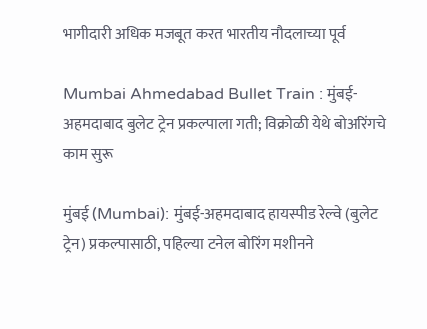भागीदारी अधिक मजबूत करत भारतीय नौदलाच्या पूर्व

Mumbai Ahmedabad Bullet Train : मुंबई-अहमदाबाद बुलेट ट्रेन प्रकल्पाला गती; विक्रोळी येथे बोअरिंगचे काम सुरू

मुंबई (Mumbai): मुंबई-अहमदाबाद हायस्पीड रेल्वे (बुलेट ट्रेन) प्रकल्पासाठी, पहिल्या टनेल बोरिंग मशीनने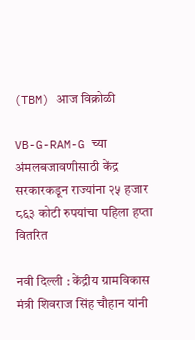(TBM) आज विक्रोळी

VB-G-RAM-G च्या अंमलबजावणीसाठी केंद्र सरकारकडून राज्यांना २५ हजार ८६३ कोटी रुपयांचा पहिला हप्ता वितरित

नवी दिल्ली : केंद्रीय ग्रामविकास मंत्री शिवराज सिंह चौहान यांनी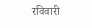रविवारी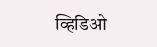व्हिडिओ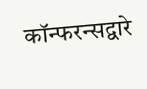कॉन्फरन्सद्वारे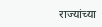राज्यांच्या